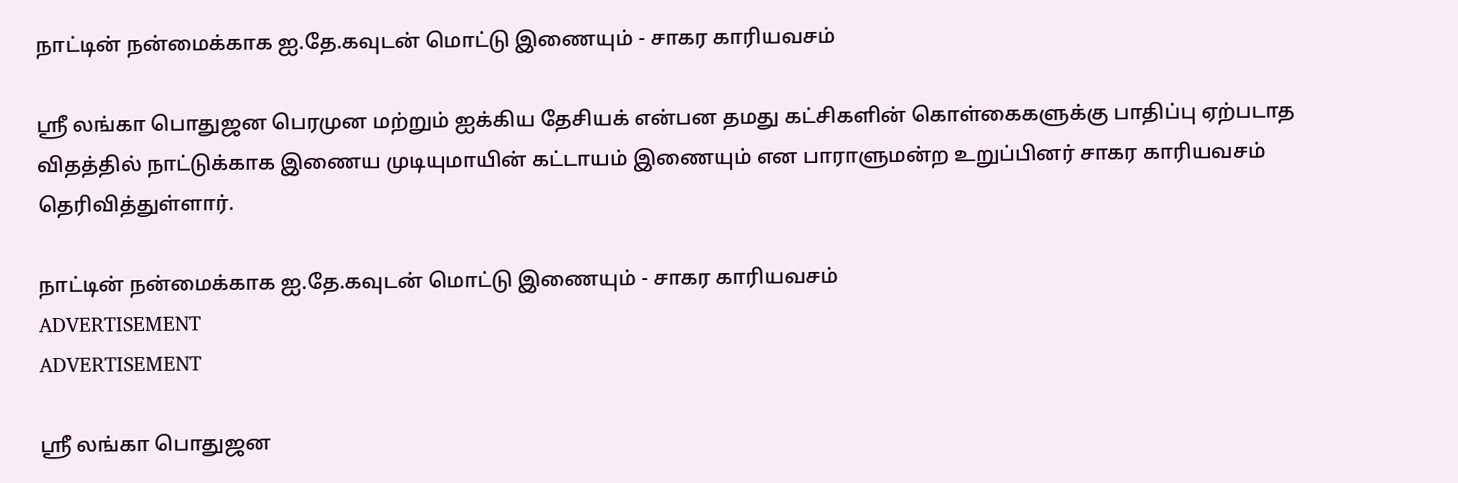நாட்டின் நன்மைக்காக ஐ.தே.கவுடன் மொட்டு இணையும் - சாகர காரியவசம்

ஸ்ரீ லங்கா பொதுஜன பெரமுன மற்றும் ஐக்கிய தேசியக் என்பன தமது கட்சிகளின் கொள்கைகளுக்கு பாதிப்பு ஏற்படாத விதத்தில் நாட்டுக்காக இணைய முடியுமாயின் கட்டாயம் இணையும் என பாராளுமன்ற உறுப்பினர் சாகர காரியவசம் தெரிவித்துள்ளார்.

நாட்டின் நன்மைக்காக ஐ.தே.கவுடன் மொட்டு இணையும் - சாகர காரியவசம்
ADVERTISEMENT
ADVERTISEMENT

ஸ்ரீ லங்கா பொதுஜன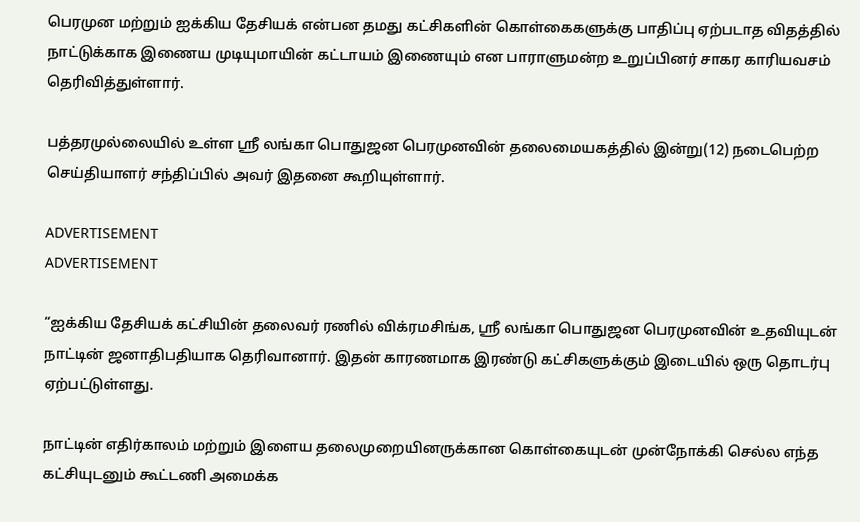பெரமுன மற்றும் ஐக்கிய தேசியக் என்பன தமது கட்சிகளின் கொள்கைகளுக்கு பாதிப்பு ஏற்படாத விதத்தில் நாட்டுக்காக இணைய முடியுமாயின் கட்டாயம் இணையும் என பாராளுமன்ற உறுப்பினர் சாகர காரியவசம் தெரிவித்துள்ளார்.

பத்தரமுல்லையில் உள்ள ஸ்ரீ லங்கா பொதுஜன பெரமுனவின் தலைமையகத்தில் இன்று(12) நடைபெற்ற செய்தியாளர் சந்திப்பில் அவர் இதனை கூறியுள்ளார்.

ADVERTISEMENT
ADVERTISEMENT

“ஐக்கிய தேசியக் கட்சியின் தலைவர் ரணில் விக்ரமசிங்க, ஸ்ரீ லங்கா பொதுஜன பெரமுனவின் உதவியுடன் நாட்டின் ஜனாதிபதியாக தெரிவானார். இதன் காரணமாக இரண்டு கட்சிகளுக்கும் இடையில் ஒரு தொடர்பு ஏற்பட்டுள்ளது.

நாட்டின் எதிர்காலம் மற்றும் இளைய தலைமுறையினருக்கான கொள்கையுடன் முன்நோக்கி செல்ல எந்த கட்சியுடனும் கூட்டணி அமைக்க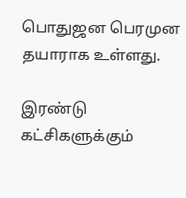பொதுஜன பெரமுன தயாராக உள்ளது.

இரண்டு கட்சிகளுக்கும்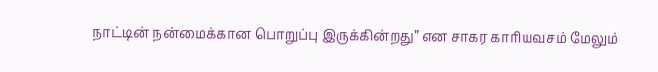நாட்டின் நன்மைக்கான பொறுப்பு இருக்கின்றது” என சாகர காரியவசம் மேலும்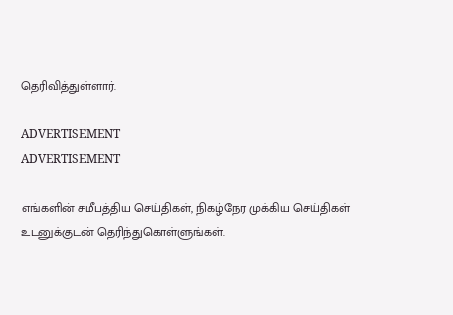தெரிவித்துள்ளார்.

ADVERTISEMENT
ADVERTISEMENT

எங்களின் சமீபத்திய செய்திகள், நிகழ்நேர முக்கிய செய்திகள் உடனுக்குடன் தெரிந்துகொள்ளுங்கள்.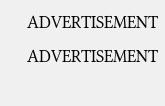ADVERTISEMENT
ADVERTISEMENT